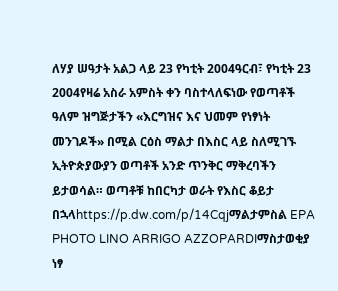ለሃያ ሠዓታት አልጋ ላይ 23 የካቲት 2004ዓርብ፣ የካቲት 23 2004የዛሬ አስራ አምስት ቀን ባስተላለፍነው የወጣቶች ዓለም ዝግጅታችን «እርግዝና እና ህመም የነፃነት መንገዶች» በሚል ርዕስ ማልታ በእስር ላይ ስለሚገኙ ኢትዮጵያውያን ወጣቶች አንድ ጥንቅር ማቅረባችን ይታወሳል። ወጣቶቹ ከበርካታ ወራት የእስር ቆይታ በኋላhttps://p.dw.com/p/14Cqjማልታምስል EPA PHOTO LINO ARRIGO AZZOPARDIማስታወቂያ ነፃ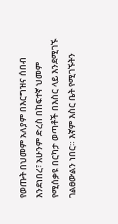የወጡት በህመም አለያም በእርግዝና ሰበብ እንደነበረ፣ አሁንም ድረስ በከፍተኛ ህመም የሚሰቃዩ በርካታ ወጣቶች በእስር ላይ እንደሚገኙ ገልፀውልን ነበር። እኛም እስር ቤት የሚገኙትን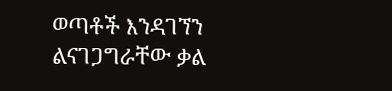ወጣቶች እንዳገኘን ልናገጋግራቸው ቃል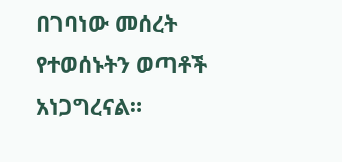በገባነው መሰረት የተወሰኑትን ወጣቶች አነጋግረናል።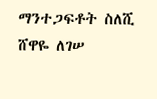ማንተጋፍቶት ስለሺ ሸዋዬ ለገሠ